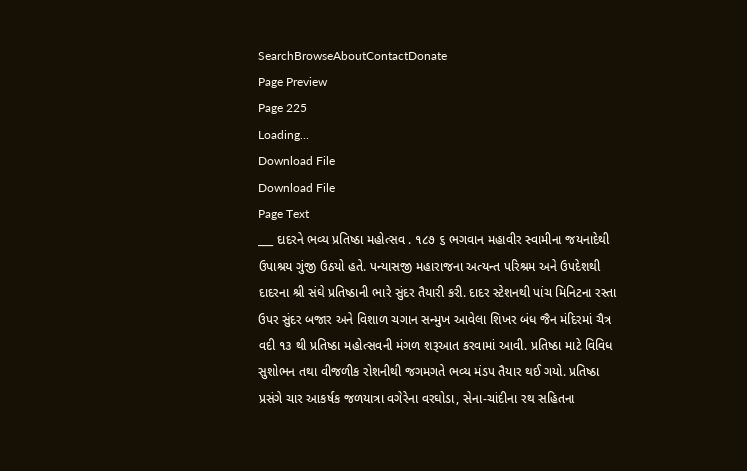SearchBrowseAboutContactDonate
Page Preview
Page 225
Loading...
Download File
Download File
Page Text
___ દાદરને ભવ્ય પ્રતિષ્ઠા મહોત્સવ . ૧૮૭ ૬ ભગવાન મહાવીર સ્વામીના જયનાદેથી ઉપાશ્રય ગુંજી ઉઠયો હતે. પન્યાસજી મહારાજના અત્યન્ત પરિશ્રમ અને ઉપદેશથી દાદરના શ્રી સંઘે પ્રતિષ્ઠાની ભારે સુંદર તૈયારી કરી. દાદર સ્ટેશનથી પાંચ મિનિટના રસ્તા ઉપર સુંદર બજાર અને વિશાળ ચગાન સન્મુખ આવેલા શિખર બંધ જૈન મંદિરમાં ચૈત્ર વદી ૧૩ થી પ્રતિષ્ઠા મહોત્સવની મંગળ શરૂઆત કરવામાં આવી. પ્રતિષ્ઠા માટે વિવિધ સુશોભન તથા વીજળીક રોશનીથી જગમગતે ભવ્ય મંડપ તૈયાર થઈ ગયો. પ્રતિષ્ઠા પ્રસંગે ચાર આકર્ષક જળયાત્રા વગેરેના વરઘોડા, સેના-ચાંદીના રથ સહિતના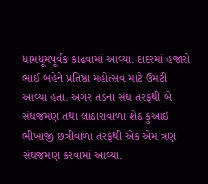ધામધૂમપૂર્વક કાઢવામાં આવ્યા. દાદરમાં હજારો ભાઈ બહેને પ્રતિષ્ઠા મહોત્સવ માટે ઉમટી આવ્યા હતા. અગર તડના સંઘ તરફથી બે સંઘજમણ તથા લાઠારાવાળા શેઠ કુઆઇ ભીખાજી છત્રીવાળા તરફથી એક એમ ત્રણ સંઘજમણ કરવામાં આવ્યા.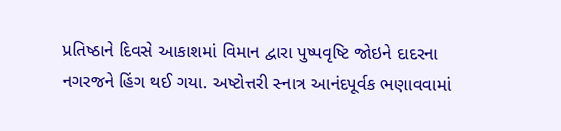પ્રતિષ્ઠાને દિવસે આકાશમાં વિમાન દ્વારા પુષ્પવૃષ્ટિ જોઇને દાદરના નગરજને હિંગ થઈ ગયા. અષ્ટોત્તરી સ્નાત્ર આનંદપૂર્વક ભણાવવામાં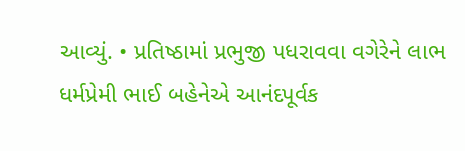આવ્યું. • પ્રતિષ્ઠામાં પ્રભુજી પધરાવવા વગેરેને લાભ ધર્મપ્રેમી ભાઈ બહેનેએ આનંદપૂર્વક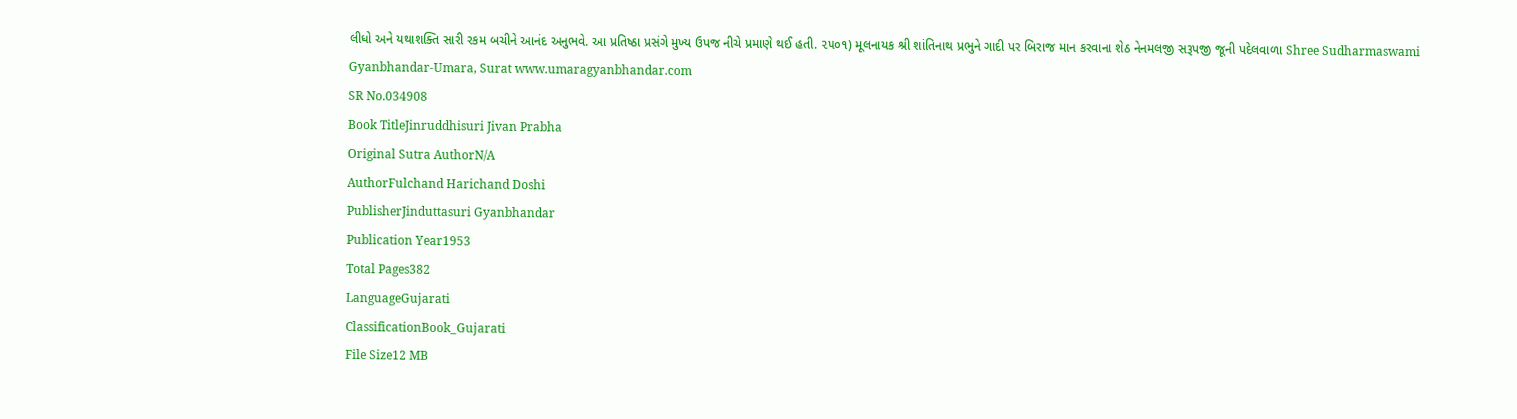લીધો અને યથાશક્તિ સારી રકમ બચીને આનંદ અનુભવે. આ પ્રતિષ્ઠા પ્રસંગે મુખ્ય ઉપજ નીચે પ્રમાણે થઈ હતી. ૨૫૦૧) મૂલનાયક શ્રી શાંતિનાથ પ્રભુને ગાદી પર બિરાજ માન કરવાના શેઠ નેનમલજી સરૂપજી જૂની પદેલવાળા Shree Sudharmaswami Gyanbhandar-Umara, Surat www.umaragyanbhandar.com
SR No.034908
Book TitleJinruddhisuri Jivan Prabha
Original Sutra AuthorN/A
AuthorFulchand Harichand Doshi
PublisherJinduttasuri Gyanbhandar
Publication Year1953
Total Pages382
LanguageGujarati
ClassificationBook_Gujarati
File Size12 MB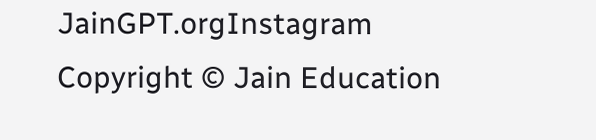JainGPT.orgInstagram
Copyright © Jain Education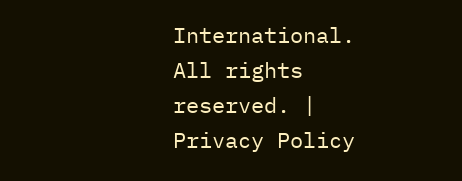International. All rights reserved. | Privacy Policy